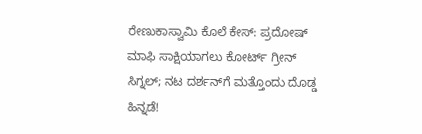ರೇಣುಕಾಸ್ವಾಮಿ ಕೊಲೆ ಕೇಸ್‌: ಪ್ರದೋಷ್‌ ಮಾಫಿ ಸಾಕ್ಷಿಯಾಗಲು ಕೋರ್ಟ್‌ ಗ್ರೀನ್‌ ಸಿಗ್ನಲ್‌; ನಟ ದರ್ಶನ್‌ಗೆ ಮತ್ತೊಂದು ದೊಡ್ಡ ಹಿನ್ನಡೆ!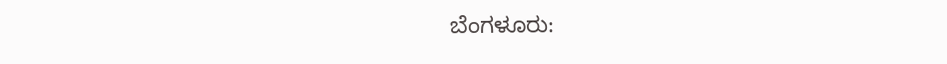ಬೆಂಗಳೂರು: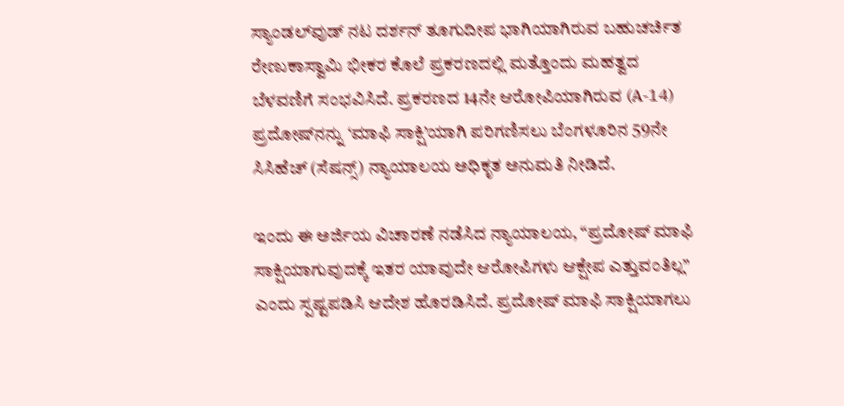ಸ್ಯಾಂಡಲ್‌ವುಡ್‌ ನಟ ದರ್ಶನ್ ತೂಗುದೀಪ ಭಾಗಿಯಾಗಿರುವ ಬಹುಚರ್ಚಿತ ರೇಣುಕಾಸ್ವಾಮಿ ಭೀಕರ ಕೊಲೆ ಪ್ರಕರಣದಲ್ಲಿ ಮತ್ತೊಂದು ಮಹತ್ವದ ಬೆಳವಣಿಗೆ ಸಂಭವಿಸಿದೆ. ಪ್ರಕರಣದ 14ನೇ ಆರೋಪಿಯಾಗಿರುವ (A-14) ಪ್ರದೋಷ್‌ನನ್ನು ‘ಮಾಫಿ ಸಾಕ್ಷಿ’ಯಾಗಿ ಪರಿಗಣಿಸಲು ಬೆಂಗಳೂರಿನ 59ನೇ ಸಿಸಿಹೆಚ್ (ಸೆಷನ್ಸ್) ನ್ಯಾಯಾಲಯ ಅಧಿಕೃತ ಅನುಮತಿ ನೀಡಿದೆ.

ಇಂದು ಈ ಅರ್ಜಿಯ ವಿಚಾರಣೆ ನಡೆಸಿದ ನ್ಯಾಯಾಲಯ, “ಪ್ರದೋಷ್ ಮಾಫಿ ಸಾಕ್ಷಿಯಾಗುವುದಕ್ಕೆ ಇತರ ಯಾವುದೇ ಆರೋಪಿಗಳು ಆಕ್ಷೇಪ ಎತ್ತುವಂತಿಲ್ಲ” ಎಂದು ಸ್ಪಷ್ಟಪಡಿಸಿ ಆದೇಶ ಹೊರಡಿಸಿದೆ. ಪ್ರದೋಷ್ ಮಾಫಿ ಸಾಕ್ಷಿಯಾಗಲು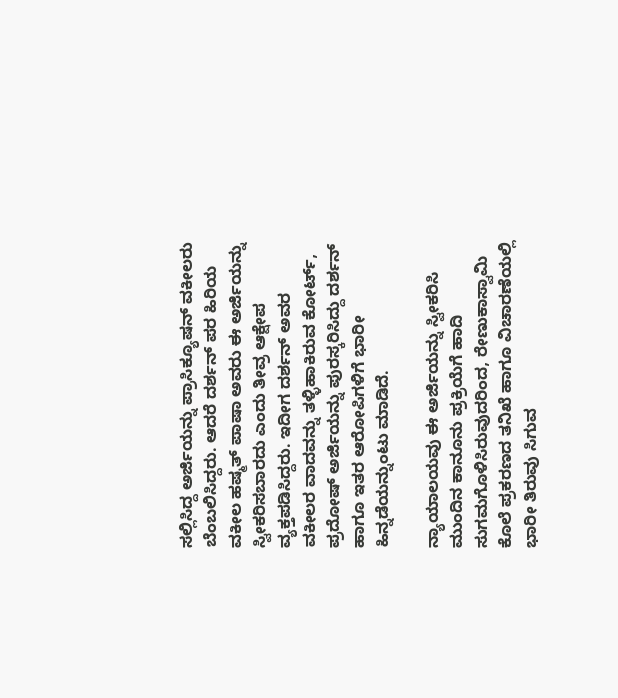ಸಲ್ಲಿಸಿದ್ದ ಅರ್ಜಿಯನ್ನು ಪ್ರಾಸಿಕ್ಯೂಷನ್ ವಕೀಲರು ಬೆಂಬಲಿಸಿದ್ದರು. ಆದರೆ ದರ್ಶನ್ ಪರ ಹಿರಿಯ ವಕೀಲ ಹಷ್ಮತ್ ಪಾಷಾ ಅವರು ಈ ಅರ್ಜಿಯನ್ನು ಸ್ವೀಕರಿಸಬಾರದು ಎಂದು ತೀವ್ರ ಆಕ್ಷೇಪ ವ್ಯಕ್ತಪಡಿಸಿದ್ದರು. ಇದೀಗ ದರ್ಶನ್ ಅವರ ವಕೀಲರ ವಾದವನ್ನು ತಳ್ಳಿಹಾಕಿರುವ ಕೋರ್ಟ್‌, ಪ್ರದೋಷ್ ಅರ್ಜಿಯನ್ನು ಪುರಸ್ಕರಿಸಿದ್ದು ದರ್ಶನ್ ಹಾಗೂ ಇತರ ಆರೋಪಿಗಳಿಗೆ ಭಾರೀ ಹಿನ್ನಡೆಯನ್ನುಂಟು ಮಾಡಿದೆ.

ನ್ಯಾಯಾಲಯವು ಈ ಅರ್ಜಿಯನ್ನು ಸ್ವೀಕರಿಸಿ ಮುಂದಿನ ಕಾನೂನು ಪ್ರಕ್ರಿಯೆಗೆ ಹಾದಿ ಸುಗಮಗೊಳಿಸಿರುವುದರಿಂದ, ರೇಣುಕಾಸ್ವಾಮಿ ಕೊಲೆ ಪ್ರಕರಣದ ತನಿಖೆ ಹಾಗೂ ವಿಚಾರಣೆಯಲ್ಲಿ ಭಾರೀ ತಿರುವು ಸಿಗುವ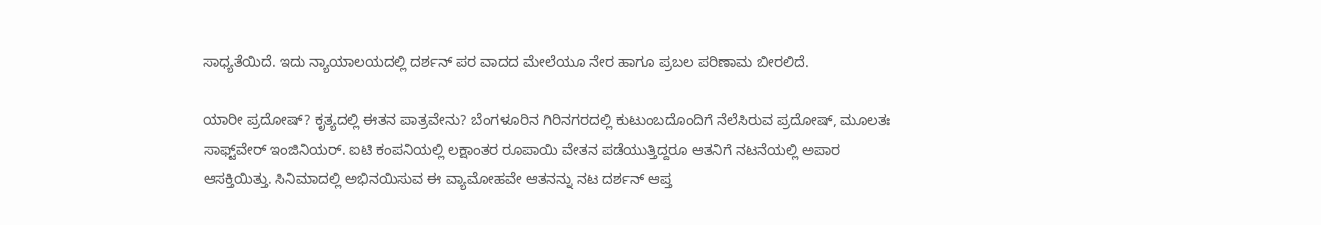ಸಾಧ್ಯತೆಯಿದೆ. ಇದು ನ್ಯಾಯಾಲಯದಲ್ಲಿ ದರ್ಶನ್ ಪರ ವಾದದ ಮೇಲೆಯೂ ನೇರ ಹಾಗೂ ಪ್ರಬಲ ಪರಿಣಾಮ ಬೀರಲಿದೆ.

ಯಾರೀ ಪ್ರದೋಷ್? ಕೃತ್ಯದಲ್ಲಿ ಈತನ ಪಾತ್ರವೇನು? ಬೆಂಗಳೂರಿನ ಗಿರಿನಗರದಲ್ಲಿ ಕುಟುಂಬದೊಂದಿಗೆ ನೆಲೆಸಿರುವ ಪ್ರದೋಷ್, ಮೂಲತಃ ಸಾಫ್ಟ್‌ವೇರ್ ಇಂಜಿನಿಯರ್. ಐಟಿ ಕಂಪನಿಯಲ್ಲಿ ಲಕ್ಷಾಂತರ ರೂಪಾಯಿ ವೇತನ ಪಡೆಯುತ್ತಿದ್ದರೂ ಆತನಿಗೆ ನಟನೆಯಲ್ಲಿ ಅಪಾರ ಆಸಕ್ತಿಯಿತ್ತು. ಸಿನಿಮಾದಲ್ಲಿ ಅಭಿನಯಿಸುವ ಈ ವ್ಯಾಮೋಹವೇ ಆತನನ್ನು ನಟ ದರ್ಶನ್ ಆಪ್ತ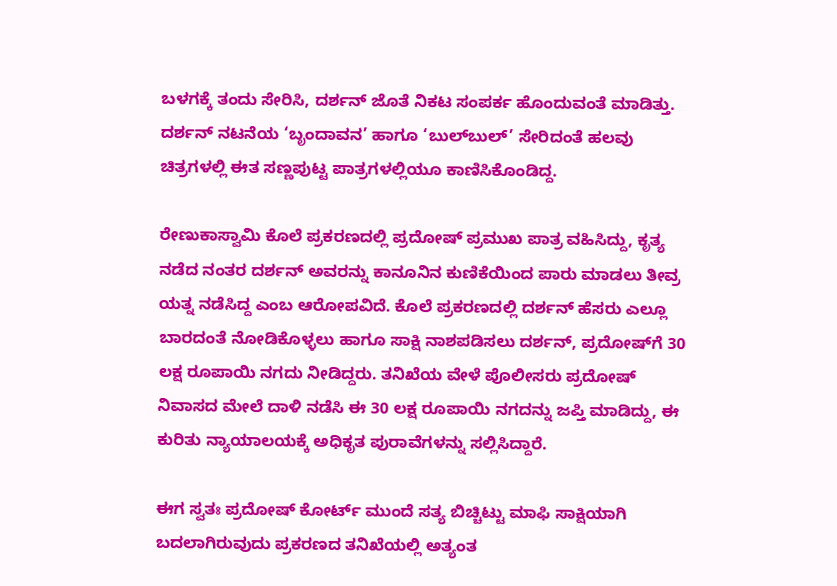ಬಳಗಕ್ಕೆ ತಂದು ಸೇರಿಸಿ, ದರ್ಶನ್ ಜೊತೆ ನಿಕಟ ಸಂಪರ್ಕ ಹೊಂದುವಂತೆ ಮಾಡಿತ್ತು. ದರ್ಶನ್ ನಟನೆಯ ‘ಬೃಂದಾವನ’ ಹಾಗೂ ‘ಬುಲ್‌ಬುಲ್’ ಸೇರಿದಂತೆ ಹಲವು ಚಿತ್ರಗಳಲ್ಲಿ ಈತ ಸಣ್ಣಪುಟ್ಟ ಪಾತ್ರಗಳಲ್ಲಿಯೂ ಕಾಣಿಸಿಕೊಂಡಿದ್ದ.

ರೇಣುಕಾಸ್ವಾಮಿ ಕೊಲೆ ಪ್ರಕರಣದಲ್ಲಿ ಪ್ರದೋಷ್ ಪ್ರಮುಖ ಪಾತ್ರ ವಹಿಸಿದ್ದು, ಕೃತ್ಯ ನಡೆದ ನಂತರ ದರ್ಶನ್ ಅವರನ್ನು ಕಾನೂನಿನ ಕುಣಿಕೆಯಿಂದ ಪಾರು ಮಾಡಲು ತೀವ್ರ ಯತ್ನ ನಡೆಸಿದ್ದ ಎಂಬ ಆರೋಪವಿದೆ. ಕೊಲೆ ಪ್ರಕರಣದಲ್ಲಿ ದರ್ಶನ್ ಹೆಸರು ಎಲ್ಲೂ ಬಾರದಂತೆ ನೋಡಿಕೊಳ್ಳಲು ಹಾಗೂ ಸಾಕ್ಷಿ ನಾಶಪಡಿಸಲು ದರ್ಶನ್, ಪ್ರದೋಷ್‌ಗೆ 30 ಲಕ್ಷ ರೂಪಾಯಿ ನಗದು ನೀಡಿದ್ದರು. ತನಿಖೆಯ ವೇಳೆ ಪೊಲೀಸರು ಪ್ರದೋಷ್ ನಿವಾಸದ ಮೇಲೆ ದಾಳಿ ನಡೆಸಿ ಈ 30 ಲಕ್ಷ ರೂಪಾಯಿ ನಗದನ್ನು ಜಪ್ತಿ ಮಾಡಿದ್ದು, ಈ ಕುರಿತು ನ್ಯಾಯಾಲಯಕ್ಕೆ ಅಧಿಕೃತ ಪುರಾವೆಗಳನ್ನು ಸಲ್ಲಿಸಿದ್ದಾರೆ.

ಈಗ ಸ್ವತಃ ಪ್ರದೋಷ್ ಕೋರ್ಟ್‌ ಮುಂದೆ ಸತ್ಯ ಬಿಚ್ಚಿಟ್ಟು ಮಾಫಿ ಸಾಕ್ಷಿಯಾಗಿ ಬದಲಾಗಿರುವುದು ಪ್ರಕರಣದ ತನಿಖೆಯಲ್ಲಿ ಅತ್ಯಂತ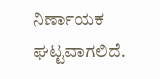ನಿರ್ಣಾಯಕ ಘಟ್ಟವಾಗಲಿದೆ.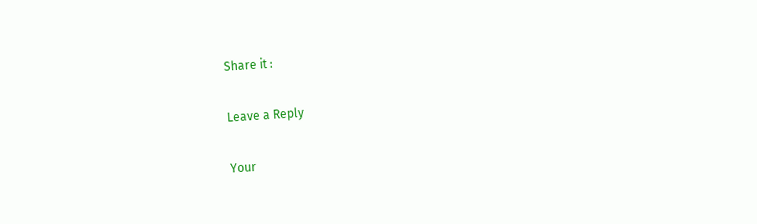Share it :

Leave a Reply

Your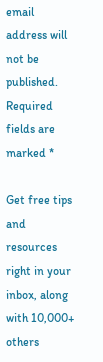email address will not be published. Required fields are marked *

Get free tips and resources right in your inbox, along with 10,000+ others